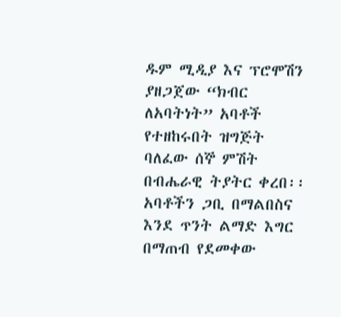ዱም ሚዲያ እና ፕሮሞሽን ያዘጋጀው “ክብር ለአባትነት” አባቶች የተዘከሩበት ዝግጅት ባለፈው ሰኞ ምሽት በብሔራዊ ትያትር ቀረበ፡፡ አባቶችን ጋቢ በማልበስና እንደ ጥንት ልማድ እግር በማጠብ የደመቀው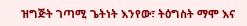ዝግጅት ገጣሚ ጌትነት እንየው፣ ትዕግስት ማሞ እና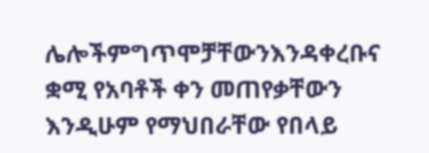ሌሎችምግጥሞቻቸውንእንዳቀረቡና ቋሚ የአባቶች ቀን መጠየቃቸውን እንዲሁም የማህበራቸው የበላይ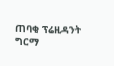ጠባቂ ፕሬዚዳንት ግርማ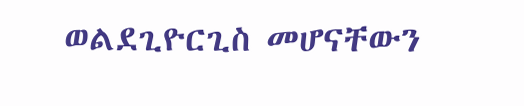ወልደጊዮርጊስ መሆናቸውን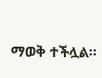ማወቅ ተችሏል፡፡